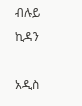ብሉይ ኪዳን

አዲስ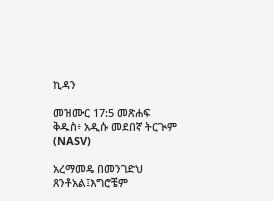ኪዳን

መዝሙር 17:5 መጽሐፍ ቅዱስ፥ አዲሱ መደበኛ ትርጒም (NASV)

አረማመዴ በመንገድህ ጸንቶአል፤እግሮቼም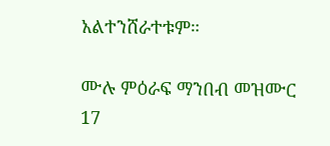አልተንሸራተቱም።

ሙሉ ምዕራፍ ማንበብ መዝሙር 17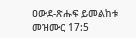ዐውደ-ጽሑፍ ይመልከቱ መዝሙር 17:5